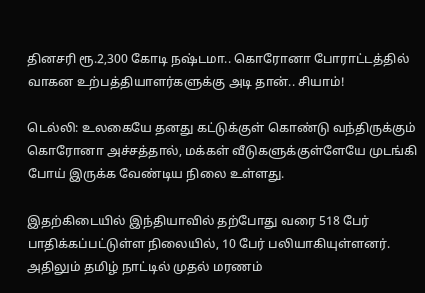தினசரி ரூ.2,300 கோடி நஷ்டமா.. கொரோனா போராட்டத்தில் வாகன உற்பத்தியாளர்களுக்கு அடி தான்.. சியாம்!

டெல்லி: உலகையே தனது கட்டுக்குள் கொண்டு வந்திருக்கும் கொரோனா அச்சத்தால், மக்கள் வீடுகளுக்குள்ளேயே முடங்கி போய் இருக்க வேண்டிய நிலை உள்ளது.

இதற்கிடையில் இந்தியாவில் தற்போது வரை 518 பேர் பாதிக்கப்பட்டுள்ள நிலையில், 10 பேர் பலியாகியுள்ளனர். அதிலும் தமிழ் நாட்டில் முதல் மரணம்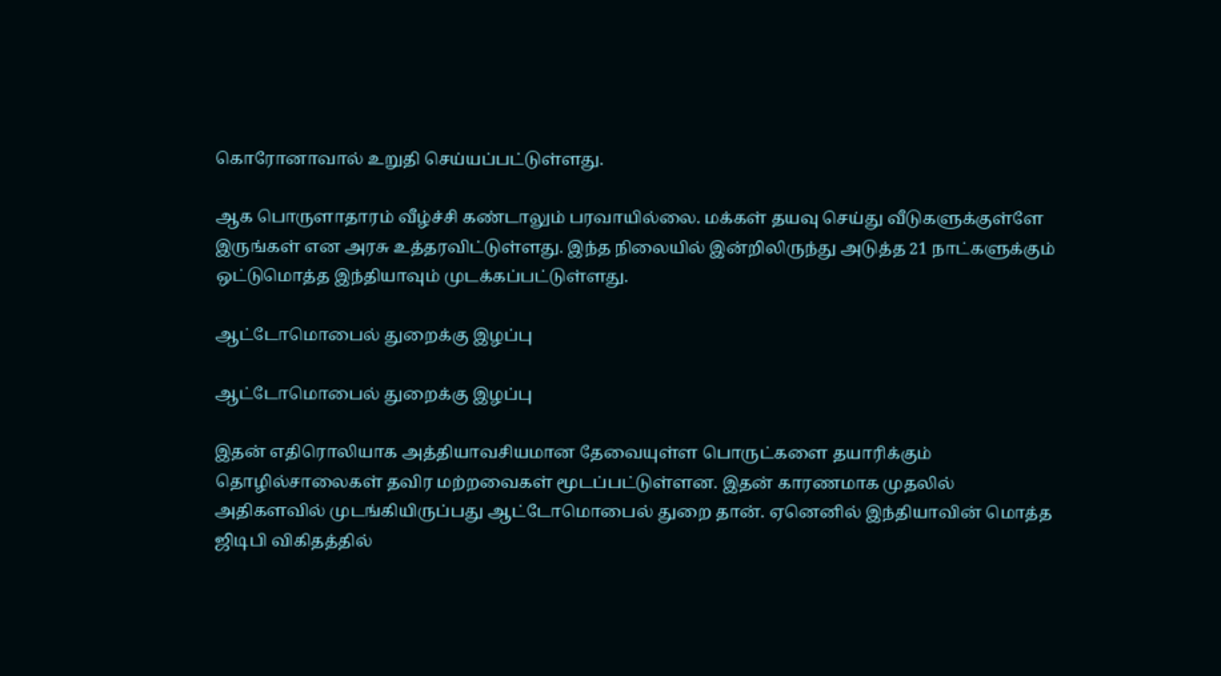கொரோனாவால் உறுதி செய்யப்பட்டுள்ளது.

ஆக பொருளாதாரம் வீழ்ச்சி கண்டாலும் பரவாயில்லை. மக்கள் தயவு செய்து வீடுகளுக்குள்ளே இருங்கள் என அரசு உத்தரவிட்டுள்ளது. இந்த நிலையில் இன்றிலிருந்து அடுத்த 21 நாட்களுக்கும் ஒட்டுமொத்த இந்தியாவும் முடக்கப்பட்டுள்ளது.

ஆட்டோமொபைல் துறைக்கு இழப்பு

ஆட்டோமொபைல் துறைக்கு இழப்பு

இதன் எதிரொலியாக அத்தியாவசியமான தேவையுள்ள பொருட்களை தயாரிக்கும் தொழில்சாலைகள் தவிர மற்றவைகள் மூடப்பட்டுள்ளன. இதன் காரணமாக முதலில் அதிகளவில் முடங்கியிருப்பது ஆட்டோமொபைல் துறை தான். ஏனெனில் இந்தியாவின் மொத்த ஜிடிபி விகிதத்தில்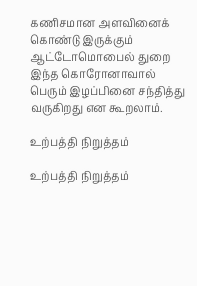கணிசமான அளவினைக் கொண்டு இருக்கும் ஆட்டோமொபைல் துறை இந்த கொரோனாவால் பெரும் இழப்பினை சந்தித்து வருகிறது என கூறலாம்.

உற்பத்தி நிறுத்தம்

உற்பத்தி நிறுத்தம்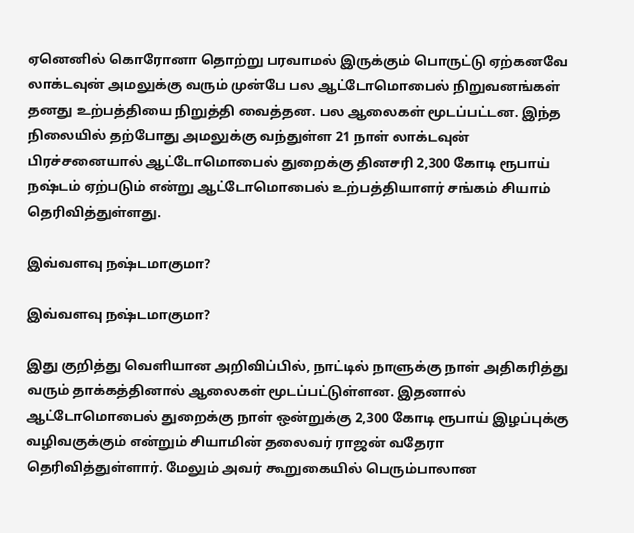ஏனெனில் கொரோனா தொற்று பரவாமல் இருக்கும் பொருட்டு ஏற்கனவே லாக்டவுன் அமலுக்கு வரும் முன்பே பல ஆட்டோமொபைல் நிறுவனங்கள் தனது உற்பத்தியை நிறுத்தி வைத்தன. பல ஆலைகள் மூடப்பட்டன. இந்த நிலையில் தற்போது அமலுக்கு வந்துள்ள 21 நாள் லாக்டவுன் பிரச்சனையால் ஆட்டோமொபைல் துறைக்கு தினசரி 2,300 கோடி ரூபாய் நஷ்டம் ஏற்படும் என்று ஆட்டோமொபைல் உற்பத்தியாளர் சங்கம் சியாம் தெரிவித்துள்ளது.

இவ்வளவு நஷ்டமாகுமா?

இவ்வளவு நஷ்டமாகுமா?

இது குறித்து வெளியான அறிவிப்பில், நாட்டில் நாளுக்கு நாள் அதிகரித்து வரும் தாக்கத்தினால் ஆலைகள் மூடப்பட்டுள்ளன. இதனால் ஆட்டோமொபைல் துறைக்கு நாள் ஒன்றுக்கு 2,300 கோடி ரூபாய் இழப்புக்கு வழிவகுக்கும் என்றும் சியாமின் தலைவர் ராஜன் வதேரா தெரிவித்துள்ளார். மேலும் அவர் கூறுகையில் பெரும்பாலான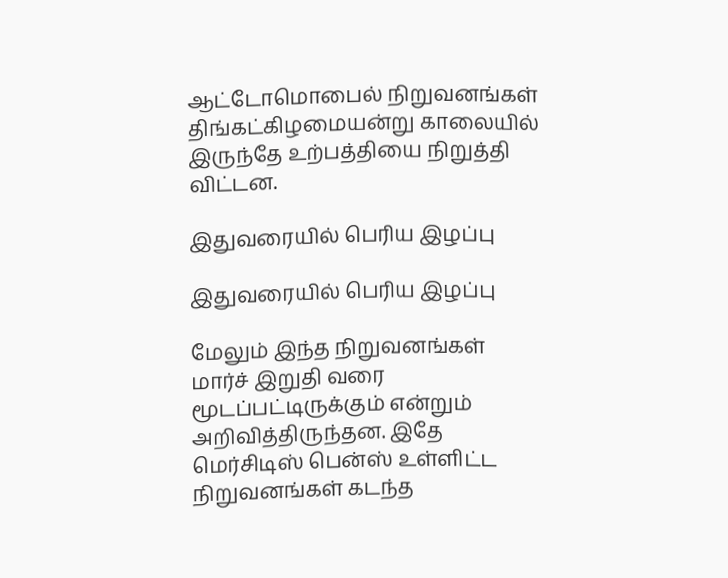ஆட்டோமொபைல் நிறுவனங்கள் திங்கட்கிழமையன்று காலையில் இருந்தே உற்பத்தியை நிறுத்தி விட்டன.

இதுவரையில் பெரிய இழப்பு

இதுவரையில் பெரிய இழப்பு

மேலும் இந்த நிறுவனங்கள் மார்ச் இறுதி வரை மூடப்பட்டிருக்கும் என்றும் அறிவித்திருந்தன. இதே மெர்சிடிஸ் பென்ஸ் உள்ளிட்ட நிறுவனங்கள் கடந்த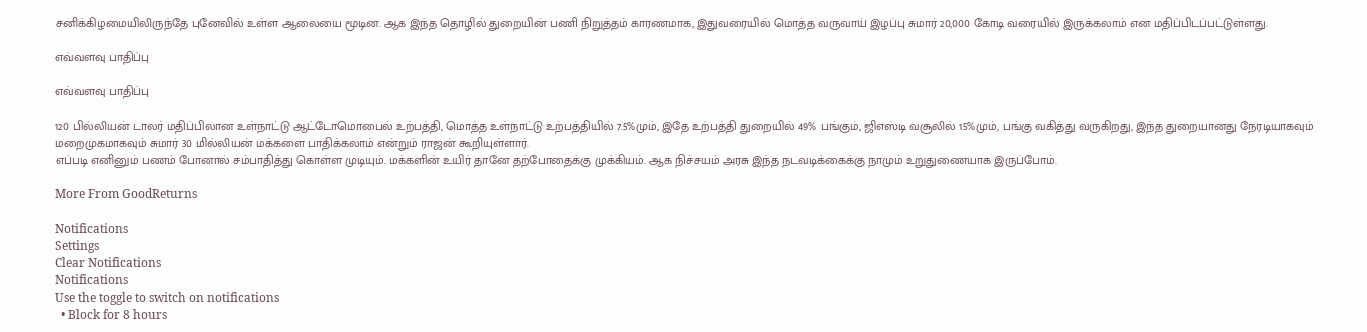சனிக்கிழமையிலிருந்தே புனேவில் உள்ள ஆலையை மூடின. ஆக இந்த தொழில் துறையின் பணி நிறுத்தம் காரணமாக, இதுவரையில் மொத்த வருவாய் இழப்பு சுமார் 20,000 கோடி வரையில் இருக்கலாம் என மதிப்பிடப்பட்டுள்ளது.

எவ்வளவு பாதிப்பு

எவ்வளவு பாதிப்பு

120 பில்லியன் டாலர் மதிப்பிலான உள்நாட்டு ஆட்டோமொபைல் உற்பத்தி, மொத்த உள்நாட்டு உற்பத்தியில் 7.5%மும், இதே உற்பத்தி துறையில் 49% பங்கும், ஜிஎஸ்டி வசூலில் 15%மும், பங்கு வகித்து வருகிறது, இந்த துறையானது நேரடியாகவும் மறைமுகமாகவும் சுமார் 30 மில்லியன் மக்களை பாதிக்கலாம் என்றும் ராஜன் கூறியுள்ளார்.
எப்படி எனினும் பணம் போனால் சம்பாதித்து கொள்ள முடியும். மக்களின் உயிர் தானே தற்போதைக்கு முக்கியம். ஆக நிச்சயம் அரசு இந்த நடவடிக்கைக்கு நாமும் உறுதுணையாக இருப்போம்.

More From GoodReturns

Notifications
Settings
Clear Notifications
Notifications
Use the toggle to switch on notifications
  • Block for 8 hours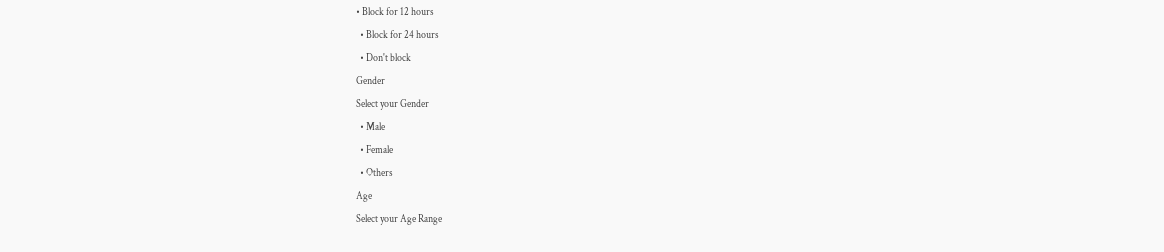• Block for 12 hours
  • Block for 24 hours
  • Don't block
Gender
Select your Gender
  • Male
  • Female
  • Others
Age
Select your Age Range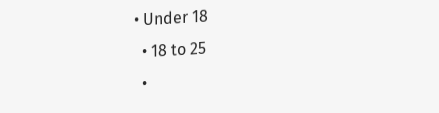• Under 18
  • 18 to 25
  •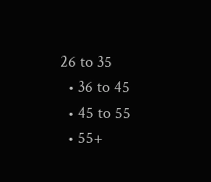26 to 35
  • 36 to 45
  • 45 to 55
  • 55+